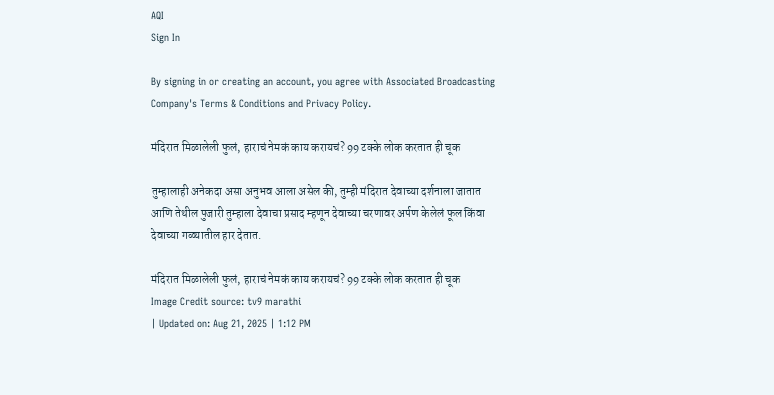AQI
Sign In

By signing in or creating an account, you agree with Associated Broadcasting Company's Terms & Conditions and Privacy Policy.

मंदिरात मिळालेली फुलं, हाराचं नेमकं काय करायचं? 99 टक्के लोक करतात ही चूक

तुम्हालाही अनेकदा असा अनुभव आला असेल की, तुम्ही मंदिरात देवाच्या दर्शनाला जातात आणि तेथील पुजारी तुम्हाला देवाचा प्रसाद म्हणून देवाच्या चरणावर अर्पण केलेलं फूल किंवा देवाच्या गळ्यातील हार देतात.

मंदिरात मिळालेली फुलं, हाराचं नेमकं काय करायचं? 99 टक्के लोक करतात ही चूक
Image Credit source: tv9 marathi
| Updated on: Aug 21, 2025 | 1:12 PM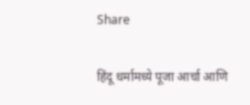Share

हिंदू धर्मामध्ये पूजा आर्चा आणि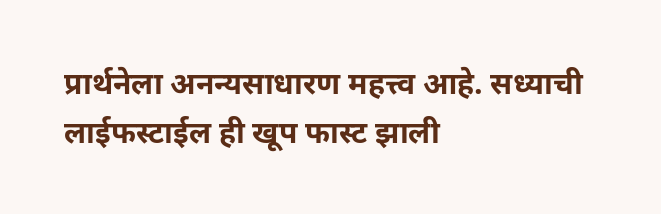प्रार्थनेला अनन्यसाधारण महत्त्व आहे. सध्याची लाईफस्टाईल ही खूप फास्ट झाली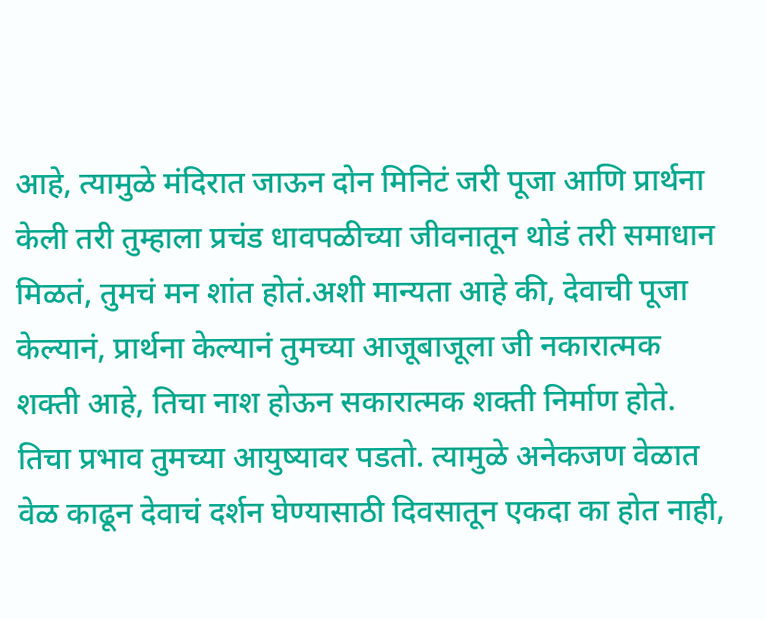आहे, त्यामुळे मंदिरात जाऊन दोन मिनिटं जरी पूजा आणि प्रार्थना केली तरी तुम्हाला प्रचंड धावपळीच्या जीवनातून थोडं तरी समाधान मिळतं, तुमचं मन शांत होतं.अशी मान्यता आहे की, देवाची पूजा केल्यानं, प्रार्थना केल्यानं तुमच्या आजूबाजूला जी नकारात्मक शक्ती आहे, तिचा नाश होऊन सकारात्मक शक्ती निर्माण होते. तिचा प्रभाव तुमच्या आयुष्यावर पडतो. त्यामुळे अनेकजण वेळात वेळ काढून देवाचं दर्शन घेण्यासाठी दिवसातून एकदा का होत नाही,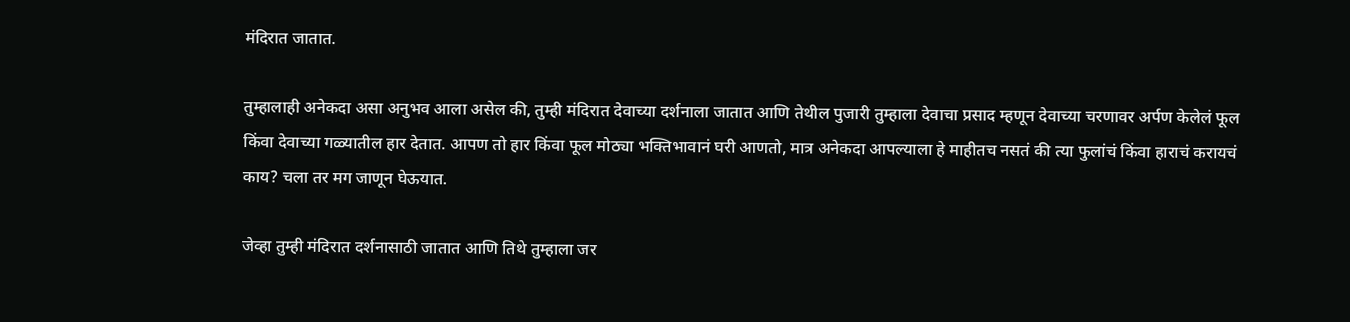मंदिरात जातात.

तुम्हालाही अनेकदा असा अनुभव आला असेल की, तुम्ही मंदिरात देवाच्या दर्शनाला जातात आणि तेथील पुजारी तुम्हाला देवाचा प्रसाद म्हणून देवाच्या चरणावर अर्पण केलेलं फूल किंवा देवाच्या गळ्यातील हार देतात. आपण तो हार किंवा फूल मोठ्या भक्तिभावानं घरी आणतो, मात्र अनेकदा आपल्याला हे माहीतच नसतं की त्या फुलांचं किंवा हाराचं करायचं काय? चला तर मग जाणून घेऊयात.

जेव्हा तुम्ही मंदिरात दर्शनासाठी जातात आणि तिथे तुम्हाला जर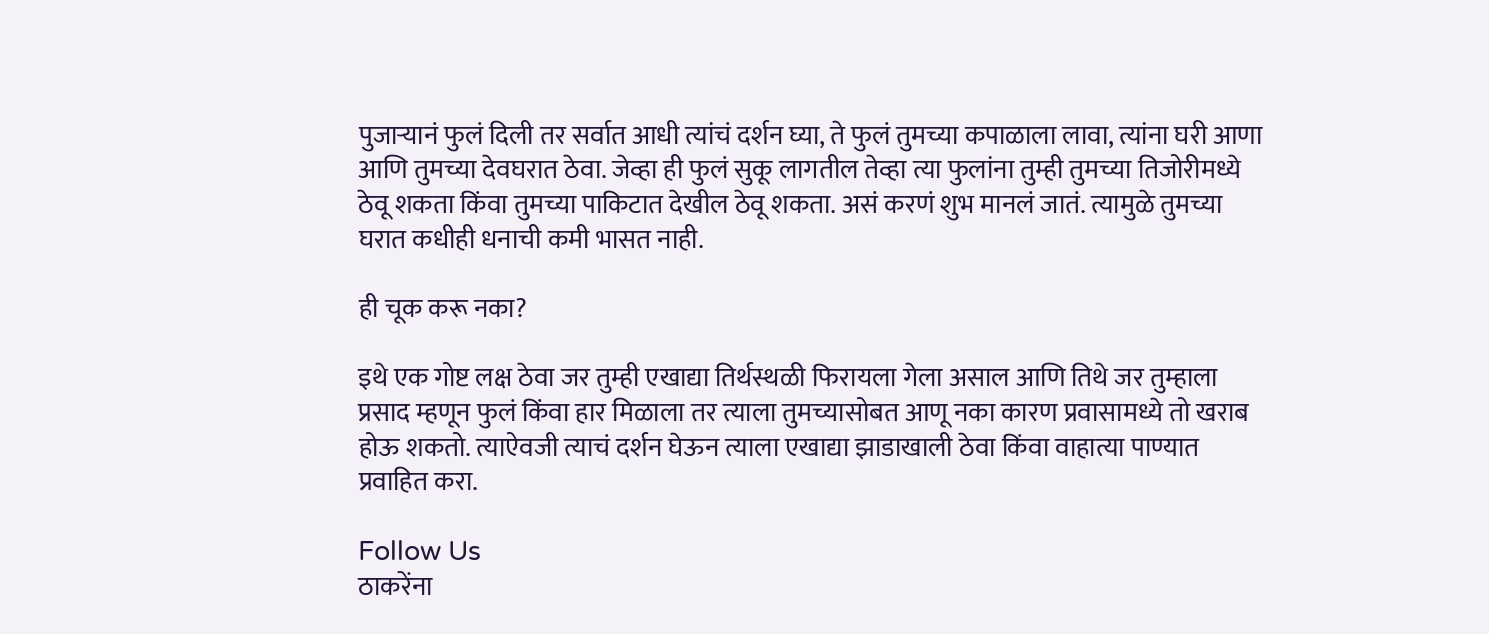पुजाऱ्यानं फुलं दिली तर सर्वात आधी त्यांचं दर्शन घ्या, ते फुलं तुमच्या कपाळाला लावा, त्यांना घरी आणा आणि तुमच्या देवघरात ठेवा. जेव्हा ही फुलं सुकू लागतील तेव्हा त्या फुलांना तुम्ही तुमच्या तिजोरीमध्ये ठेवू शकता किंवा तुमच्या पाकिटात देखील ठेवू शकता. असं करणं शुभ मानलं जातं. त्यामुळे तुमच्या घरात कधीही धनाची कमी भासत नाही.

ही चूक करू नका?

इथे एक गोष्ट लक्ष ठेवा जर तुम्ही एखाद्या तिर्थस्थळी फिरायला गेला असाल आणि तिथे जर तुम्हाला प्रसाद म्हणून फुलं किंवा हार मिळाला तर त्याला तुमच्यासोबत आणू नका कारण प्रवासामध्ये तो खराब होऊ शकतो. त्याऐवजी त्याचं दर्शन घेऊन त्याला एखाद्या झाडाखाली ठेवा किंवा वाहात्या पाण्यात प्रवाहित करा.

Follow Us
ठाकरेंना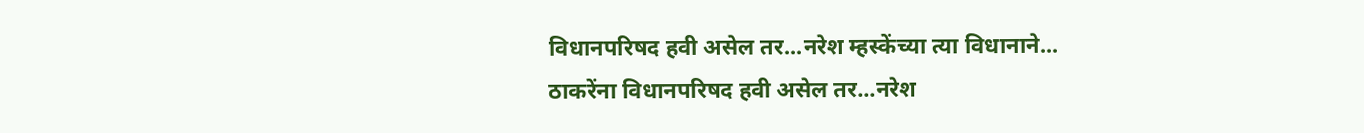विधानपरिषद हवी असेल तर...नरेश म्हस्केंच्या त्या विधानाने...
ठाकरेंना विधानपरिषद हवी असेल तर...नरेश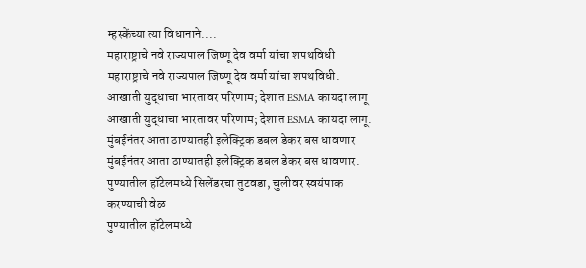म्हस्केंच्या त्या विधानाने....
महाराष्ट्राचे नवे राज्यपाल जिष्णू देव वर्मा यांचा शपथविधी
महाराष्ट्राचे नवे राज्यपाल जिष्णू देव वर्मा यांचा शपथविधी.
आखाती युद्धाचा भारतावर परिणाम; देशात ESMA कायदा लागू
आखाती युद्धाचा भारतावर परिणाम; देशात ESMA कायदा लागू.
मुंबईनंतर आता ठाण्यातही इलेक्ट्रिक डबल डेकर बस धावणार
मुंबईनंतर आता ठाण्यातही इलेक्ट्रिक डबल डेकर बस धावणार.
पुण्यातील हॉटेलमध्ये सिलेंडरचा तुटवडा, चुलीवर स्वयंपाक करण्याची वेळ
पुण्यातील हॉटेलमध्ये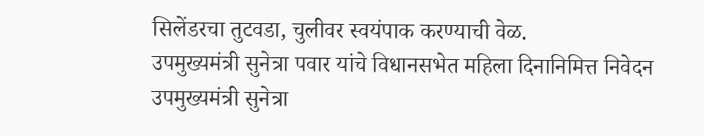सिलेंडरचा तुटवडा, चुलीवर स्वयंपाक करण्याची वेळ.
उपमुख्यमंत्री सुनेत्रा पवार यांचे विधानसभेत महिला दिनानिमित्त निवेदन
उपमुख्यमंत्री सुनेत्रा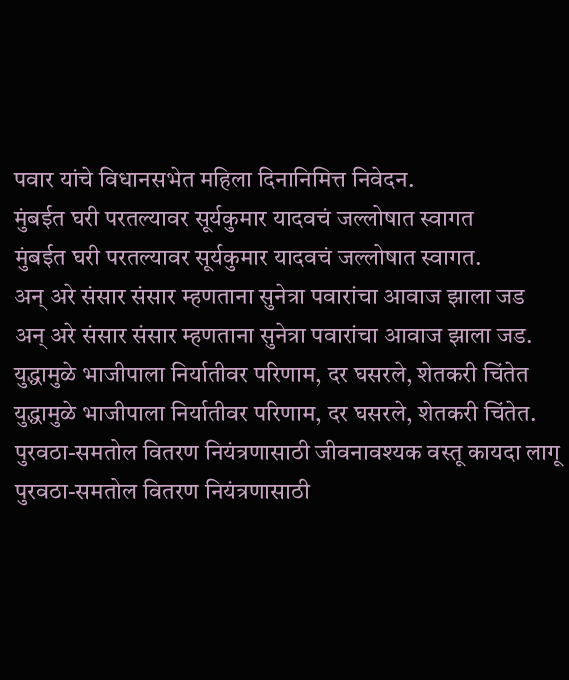पवार यांचे विधानसभेत महिला दिनानिमित्त निवेदन.
मुंबईत घरी परतल्यावर सूर्यकुमार यादवचं जल्लोषात स्वागत
मुंबईत घरी परतल्यावर सूर्यकुमार यादवचं जल्लोषात स्वागत.
अन् अरे संसार संसार म्हणताना सुनेत्रा पवारांचा आवाज झाला जड
अन् अरे संसार संसार म्हणताना सुनेत्रा पवारांचा आवाज झाला जड.
युद्धामुळे भाजीपाला निर्यातीवर परिणाम, दर घसरले, शेतकरी चिंतेत
युद्धामुळे भाजीपाला निर्यातीवर परिणाम, दर घसरले, शेतकरी चिंतेत.
पुरवठा-समतोल वितरण नियंत्रणासाठी जीवनावश्यक वस्तू कायदा लागू
पुरवठा-समतोल वितरण नियंत्रणासाठी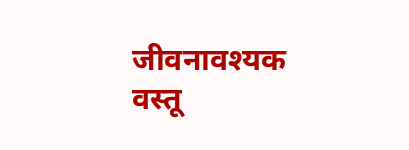जीवनावश्यक वस्तू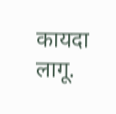कायदा लागू.